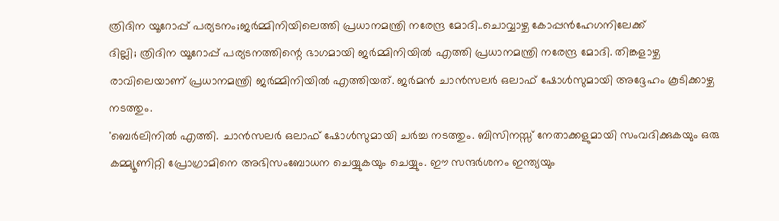ത്രിദിന യൂറോപ്പ് പര്യടനം;ജർമ്മിനിയിലെത്തി പ്രധാനമന്ത്രി നരേന്ദ്ര മോദി..ചൊവ്വാഴ്ച കോപ്പൻഹേഗനിലേക്ക്
ദില്ലി; ത്രിദിന യൂറോപ്പ് പര്യടനത്തിന്റെ ഭാഗമായി ജർമ്മിനിയിൽ എത്തി പ്രധാനമന്ത്രി നരേന്ദ്ര മോദി. തിങ്കളാഴ്ച രാവിലെയാണ് പ്രധാനമന്ത്രി ജർമ്മിനിയിൽ എത്തിയത്. ജർമൻ ചാൻസലർ ഒലാഫ് ഷോൾസുമായി അദ്ദേഹം കൂടിക്കാഴ്ച നടത്തും.
'ബെർലിനിൽ എത്തി. ചാൻസലർ ഒലാഫ് ഷോൾസുമായി ചർച്ച നടത്തും. ബിസിനസ്സ് നേതാക്കളുമായി സംവദിക്കുകയും ഒരു കമ്മ്യൂണിറ്റി പ്രോഗ്രാമിനെ അഭിസംബോധന ചെയ്യുകയും ചെയ്യും. ഈ സന്ദർശനം ഇന്ത്യയും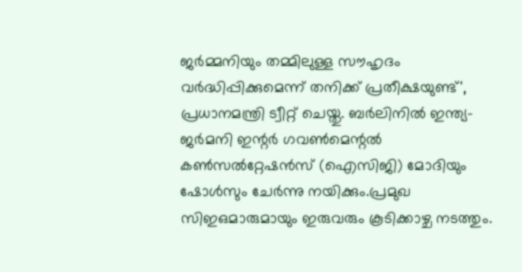ജർമ്മനിയും തമ്മിലുള്ള സൗഹൃദം വർദ്ധിപ്പിക്കുമെന്ന് തനിക്ക് പ്രതീക്ഷയുണ്ട്', പ്രധാനമന്ത്രി ട്വീറ്റ് ചെയ്തു. ബർലിനിൽ ഇന്ത്യ-ജർമനി ഇന്റർ ഗവൺമെന്റൽ കൺസൽറ്റേഷൻസ് (ഐസിജി) മോദിയും ഷോൾസും ചേർന്നു നയിക്കും.പ്രമുഖ സിഇഒമാരുമായും ഇരുവരും കൂടിക്കാഴ്ച നടത്തും.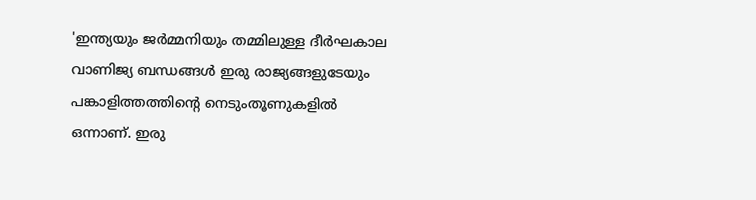'ഇന്ത്യയും ജർമ്മനിയും തമ്മിലുള്ള ദീർഘകാല വാണിജ്യ ബന്ധങ്ങൾ ഇരു രാജ്യങ്ങളുടേയും പങ്കാളിത്തത്തിന്റെ നെടുംതൂണുകളിൽ ഒന്നാണ്. ഇരു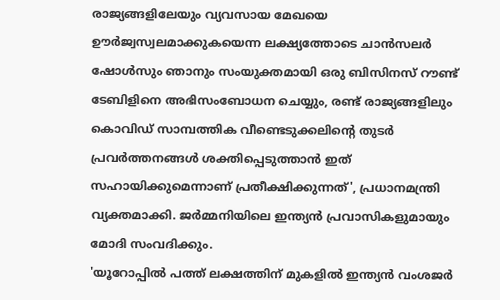രാജ്യങ്ങളിലേയും വ്യവസായ മേഖയെ ഊർജ്വസ്വലമാക്കുകയെന്ന ലക്ഷ്യത്തോടെ ചാൻസലർ ഷോൾസും ഞാനും സംയുക്തമായി ഒരു ബിസിനസ് റൗണ്ട് ടേബിളിനെ അഭിസംബോധന ചെയ്യും, രണ്ട് രാജ്യങ്ങളിലും കൊവിഡ് സാമ്പത്തിക വീണ്ടെടുക്കലിന്റെ തുടർ പ്രവർത്തനങ്ങൾ ശക്തിപ്പെടുത്താൻ ഇത് സഹായിക്കുമെന്നാണ് പ്രതീക്ഷിക്കുന്നത്', പ്രധാനമന്ത്രി വ്യക്തമാക്കി. ജർമ്മനിയിലെ ഇന്ത്യൻ പ്രവാസികളുമായും മോദി സംവദിക്കും.
'യൂറോപ്പിൽ പത്ത് ലക്ഷത്തിന് മുകളിൽ ഇന്ത്യൻ വംശജർ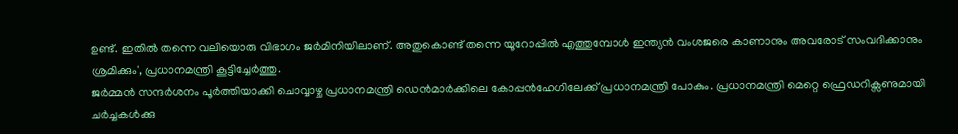ഉണ്ട്. ഇതിൽ തന്നെ വലിയൊരു വിഭാഗം ജർമിനിയിലാണ്. അതുകൊണ്ട് തന്നെ യൂറോപ്പിൽ എത്തുമ്പോൾ ഇന്ത്യൻ വംശജരെ കാണാനും അവരോട് സംവദിക്കാനും ശ്രമിക്കും', പ്രധാനമന്ത്രി കൂട്ടിച്ചേർത്തു.
ജർമ്മൻ സന്ദർശനം പൂർത്തിയാക്കി ചൊവ്വാഴ്ച പ്രധാനമന്ത്രി ഡെൻമാർക്കിലെ കോപ്പൻഹേഗിലേക്ക് പ്രധാനമന്ത്രി പോകും. പ്രധാനമന്ത്രി മെറ്റെ ഫ്രെഡറിക്സണുമായി ചർച്ചകൾക്കു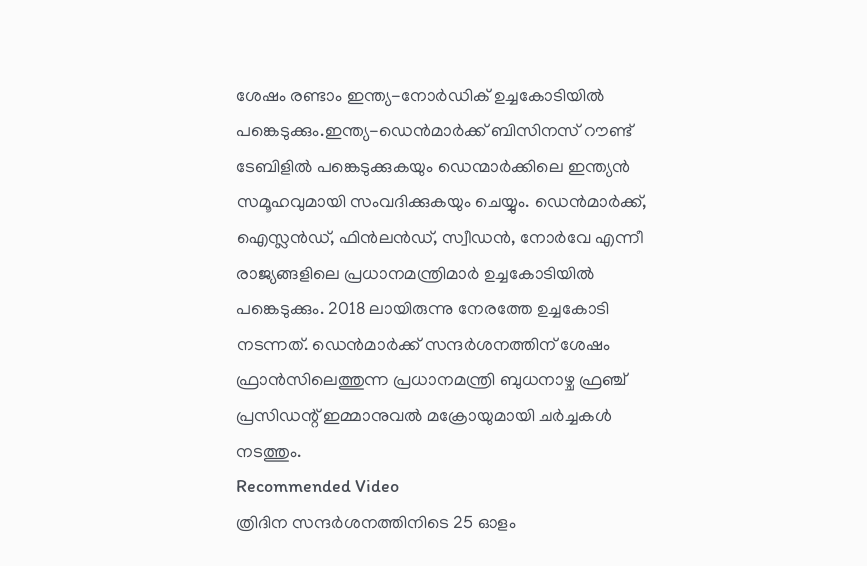ശേഷം രണ്ടാം ഇന്ത്യ-നോർഡിക് ഉച്ചകോടിയിൽ പങ്കെടുക്കും.ഇന്ത്യ-ഡെൻമാർക്ക് ബിസിനസ് റൗണ്ട് ടേബിളിൽ പങ്കെടുക്കുകയും ഡെന്മാർക്കിലെ ഇന്ത്യൻ സമൂഹവുമായി സംവദിക്കുകയും ചെയ്യും. ഡെൻമാർക്ക്, ഐസ്ലൻഡ്, ഫിൻലൻഡ്, സ്വീഡൻ, നോർവേ എന്നീ രാജ്യങ്ങളിലെ പ്രധാനമന്ത്രിമാർ ഉച്ചകോടിയിൽ പങ്കെടുക്കും. 2018 ലായിരുന്നു നേരത്തേ ഉച്ചകോടി നടന്നത്. ഡെൻമാർക്ക് സന്ദർശനത്തിന് ശേഷം ഫ്രാൻസിലെത്തുന്ന പ്രധാനമന്ത്രി ബുധനാഴ്ച ഫ്രഞ്ച് പ്രസിഡന്റ് ഇമ്മാനുവൽ മക്രോയുമായി ചർച്ചകൾ നടത്തും.
Recommended Video
ത്രിദിന സന്ദർശനത്തിനിടെ 25 ഓളം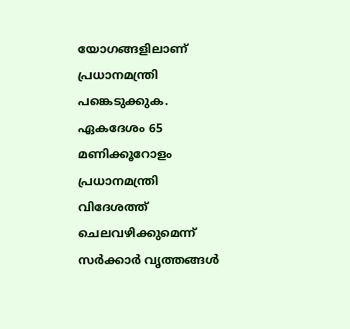യോഗങ്ങളിലാണ് പ്രധാനമന്ത്രി പങ്കെടുക്കുക. ഏകദേശം 65 മണിക്കൂറോളം പ്രധാനമന്ത്രി വിദേശത്ത് ചെലവഴിക്കുമെന്ന് സർക്കാർ വൃത്തങ്ങൾ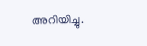അറിയിച്ചു.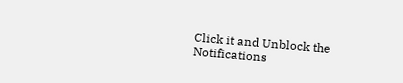Click it and Unblock the Notifications